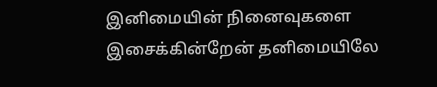இனிமையின் நினைவுகளை இசைக்கின்றேன் தனிமையிலே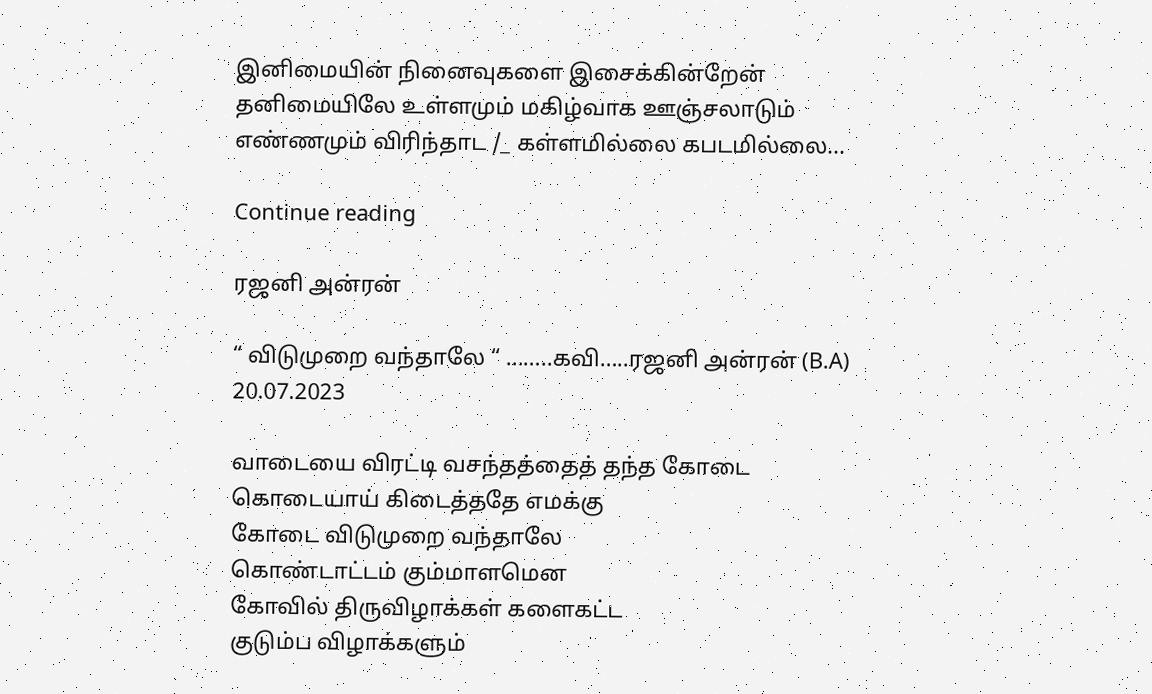இனிமையின் நினைவுகளை இசைக்கின்றேன் தனிமையிலே உள்ளமும் மகிழ்வாக ஊஞ்சலாடும் எண்ணமும் விரிந்தாட /_ கள்ளமில்லை கபடமில்லை...

Continue reading

ரஜனி அன்ரன்

“ விடுமுறை வந்தாலே “ ……..கவி…..ரஜனி அன்ரன் (B.A) 20.07.2023

வாடையை விரட்டி வசந்தத்தைத் தந்த கோடை
கொடையாய் கிடைத்ததே எமக்கு
கோடை விடுமுறை வந்தாலே
கொண்டாட்டம் கும்மாளமென
கோவில் திருவிழாக்கள் களைகட்ட
குடும்ப விழாக்களும்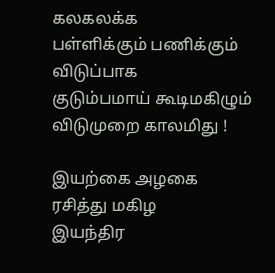கலகலக்க
பள்ளிக்கும் பணிக்கும் விடுப்பாக
குடும்பமாய் கூடிமகிழும் விடுமுறை காலமிது !

இயற்கை அழகை ரசித்து மகிழ
இயந்திர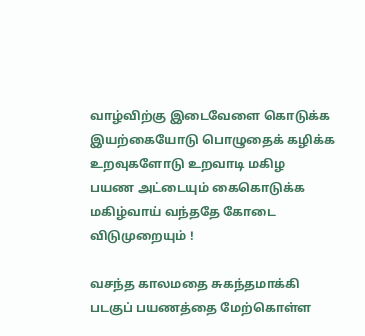வாழ்விற்கு இடைவேளை கொடுக்க
இயற்கையோடு பொழுதைக் கழிக்க
உறவுகளோடு உறவாடி மகிழ
பயண அட்டையும் கைகொடுக்க
மகிழ்வாய் வந்ததே கோடை விடுமுறையும் !

வசந்த காலமதை சுகந்தமாக்கி
படகுப் பயணத்தை மேற்கொள்ள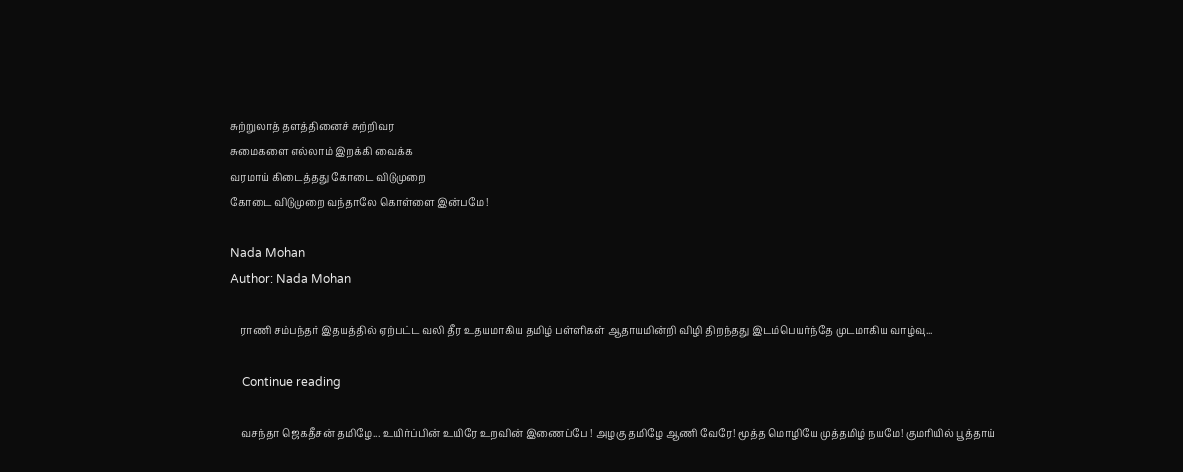சுற்றுலாத் தளத்தினைச் சுற்றிவர
சுமைகளை எல்லாம் இறக்கி வைக்க
வரமாய் கிடைத்தது கோடை விடுமுறை
கோடை விடுமுறை வந்தாலே கொள்ளை இன்பமே !

Nada Mohan
Author: Nada Mohan

    ராணி சம்பந்தர் இதயத்தில் ஏற்பட்ட வலி தீர உதயமாகிய தமிழ் பள்ளிகள் ஆதாயமின்றி விழி திறந்தது இடம்பெயர்ந்தே முடமாகிய வாழ்வு...

    Continue reading

    வசந்தா ஜெகதீசன் தமிழே... உயிர்ப்பின் உயிரே உறவின் இணைப்பே ! அழகு தமிழே ஆணி வேரே! மூத்த மொழியே முத்தமிழ் நயமே! குமரியில் பூத்தாய்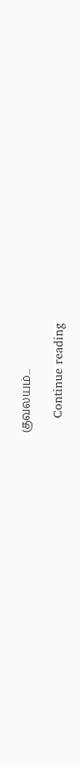குவலயம்...

    Continue reading